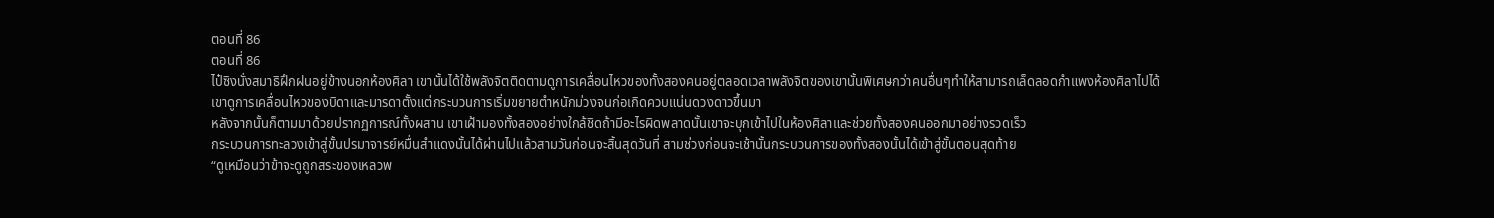ตอนที่ 86
ตอนที่ 86
ไป๋ซิงนั่งสมาธิฝึกฝนอยู่ข้างนอกห้องศิลา เขานั้นได้ใช้พลังจิตติดตามดูการเคลื่อนไหวของทั้งสองคนอยู่ตลอดเวลาพลังจิตของเขานั้นพิเศษกว่าคนอื่นๆทำให้สามารถเล็ดลอดกำแพงห้องศิลาไปได้
เขาดูการเคลื่อนไหวของบิดาและมารดาตั้งแต่กระบวนการเริ่มขยายตำหนักม่วงจนก่อเกิดควบแน่นดวงดาวขึ้นมา
หลังจากนั้นก็ตามมาด้วยปรากฏการณ์ทั้งผสาน เขาเฝ้ามองทั้งสองอย่างใกล้ชิดถ้ามีอะไรผิดพลาดนั้นเขาจะบุกเข้าไปในห้องศิลาและช่วยทั้งสองคนออกมาอย่างรวดเร็ว
กระบวนการทะลวงเข้าสู่ขั้นปรมาจารย์หมื่นสำแดงนั้นได้ผ่านไปแล้วสามวันก่อนจะสิ้นสุดวันที่ สามช่วงก่อนจะเช้านั้นกระบวนการของทั้งสองนั้นได้เข้าสู่ขั้นตอนสุดท้าย
“ดูเหมือนว่าข้าจะดูถูกสระของเหลวพ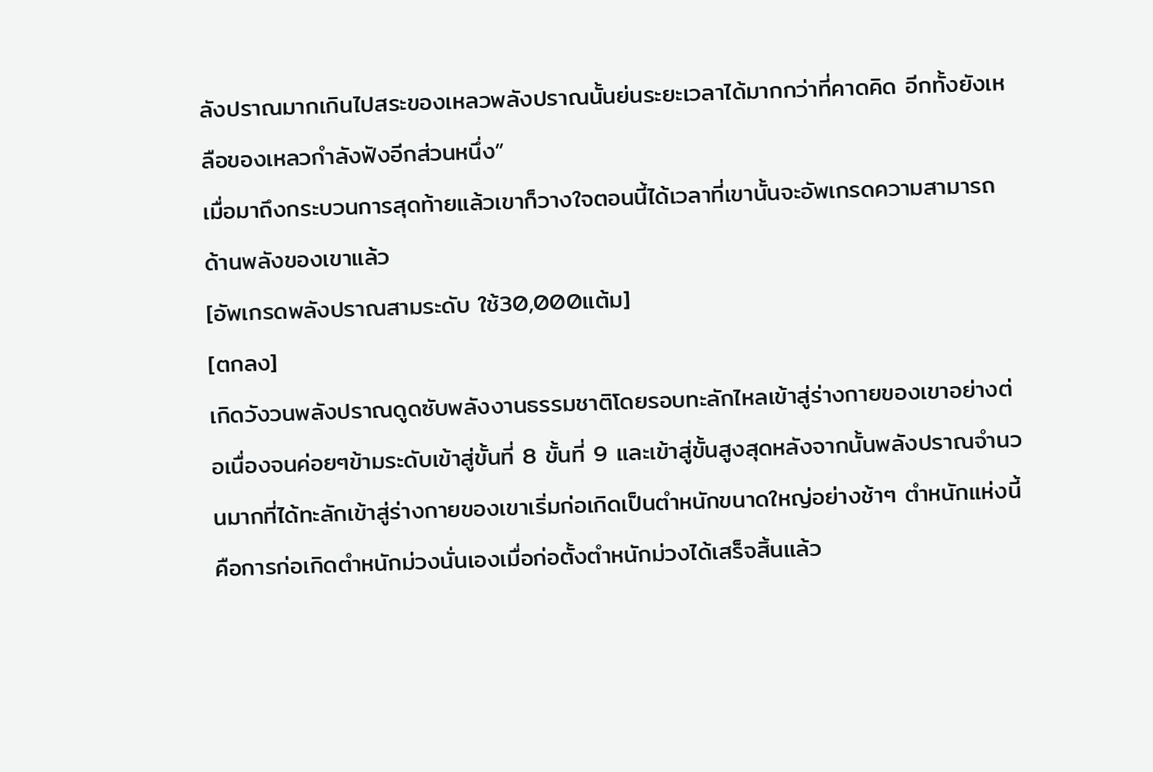ลังปราณมากเกินไปสระของเหลวพลังปราณนั้นย่นระยะเวลาได้มากกว่าที่คาดคิด อีกทั้งยังเหลือของเหลวกำลังฟังอีกส่วนหนึ่ง”
เมื่อมาถึงกระบวนการสุดท้ายแล้วเขาก็วางใจตอนนี้ได้เวลาที่เขานั้นจะอัพเกรดความสามารถด้านพลังของเขาแล้ว
[อัพเกรดพลังปราณสามระดับ ใช้30,000แต้ม]
[ตกลง]
เกิดวังวนพลังปราณดูดซับพลังงานธรรมชาติโดยรอบทะลักไหลเข้าสู่ร่างกายของเขาอย่างต่อเนื่องจนค่อยๆข้ามระดับเข้าสู่ขั้นที่ 8 ขั้นที่ 9 และเข้าสู่ขั้นสูงสุดหลังจากนั้นพลังปราณจำนวนมากที่ได้ทะลักเข้าสู่ร่างกายของเขาเริ่มก่อเกิดเป็นตำหนักขนาดใหญ่อย่างช้าๆ ตำหนักแห่งนี้คือการก่อเกิดตำหนักม่วงนั่นเองเมื่อก่อตั้งตำหนักม่วงได้เสร็จสิ้นแล้ว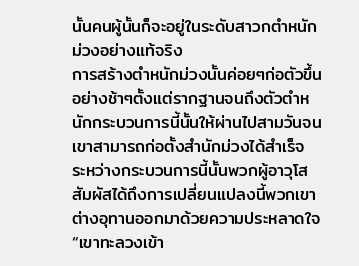นั้นคนผู้นั้นก็จะอยู่ในระดับสาวกตำหนักม่วงอย่างแท้จริง
การสร้างตำหนักม่วงนั้นค่อยๆก่อตัวขึ้นอย่างช้าๆตั้งแต่รากฐานจนถึงตัวตำหนักกระบวนการนี้นั้นให้ผ่านไปสามวันจนเขาสามารถก่อตั้งสำนักม่วงได้สำเร็จ
ระหว่างกระบวนการนี้นั้นพวกผู้อาวุโสสัมผัสได้ถึงการเปลี่ยนแปลงนี้พวกเขาต่างอุทานออกมาด้วยความประหลาดใจ
“เขาทะลวงเข้า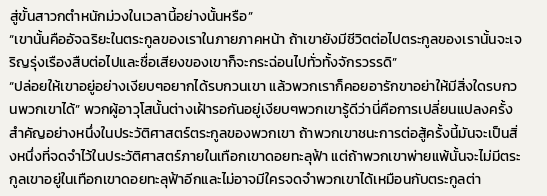สู่ขั้นสาวกตำหนักม่วงในเวลานี้อย่างนั้นหรือ”
“เขานั้นคืออัจฉริยะในตระกูลของเราในภายภาคหน้า ถ้าเขายังมีชีวิตต่อไปตระกูลของเรานั้นจะเจริญรุ่งเรืองสืบต่อไปและชื่อเสียงของเขาก็จะกระฉ่อนไปทั่วทั้งจักรวรรดิ”
“ปล่อยให้เขาอยู่อย่างเงียบๆอยากได้รบกวนเขา แล้วพวกเราก็คอยอารักขาอย่าให้มีสิ่งใดรบกวนพวกเขาได้” พวกผู้อาวุโสนั้นต่างเฝ้ารอกันอยู่เงียบๆพวกเขารู้ดีว่านี่คือการเปลี่ยนแปลงครั้งสำคัญอย่างหนึ่งในประวัติศาสตร์ตระกูลของพวกเขา ถ้าพวกเขาชนะการต่อสู้ครั้งนี้มันจะเป็นสิ่งหนึ่งที่จดจำไว้ในประวัติศาสตร์ภายในเทือกเขาดอยทะลุฟ้า แต่ถ้าพวกเขาพ่ายแพ้นั้นจะไม่มีตระกูลเขาอยู่ในเทือกเขาดอยทะลุฟ้าอีกและไม่อาจมีใครจดจำพวกเขาได้เหมือนกับตระกูลต่า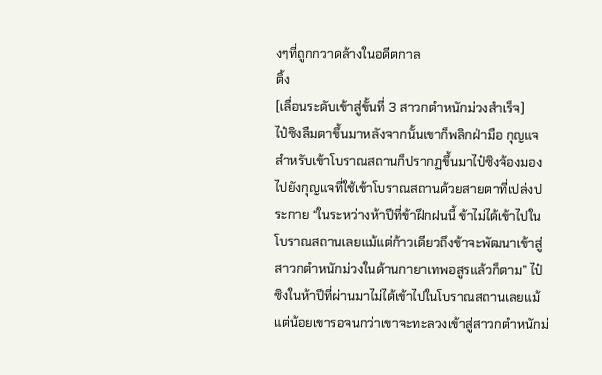งๆที่ถูกกวาดล้างในอดีตกาล
ติ้ง
[เลื่อนระดับเข้าสู่ขั้นที่ 3 สาวกตำหนักม่วงสำเร็จ]
ไป๋ซิงลืมตาขึ้นมาหลังจากนั้นเขาก็พลิกฝ่ามือ กุญแจสำหรับเข้าโบราณสถานก็ปรากฏขึ้นมาไป๋ซิงจ้องมองไปยังกุญแจที่ใช้เข้าโบราณสถานด้วยสายตาที่เปล่งประกาย “ในระหว่างห้าปีที่ข้าฝึกฝนนี้ ข้าไม่ได้เข้าไปในโบราณสถานเลยแม้แต่ก้าวเดียวถึงข้าจะพัฒนาเข้าสู่สาวกตำหนักม่วงในด้านกายาเทพอสูรแล้วก็ตาม” ไป๋ซิงในห้าปีที่ผ่านมาไม่ได้เข้าไปในโบราณสถานเลยแม้แต่น้อยเขารอจนกว่าเขาจะทะลวงเข้าสู่สาวกตำหนักม่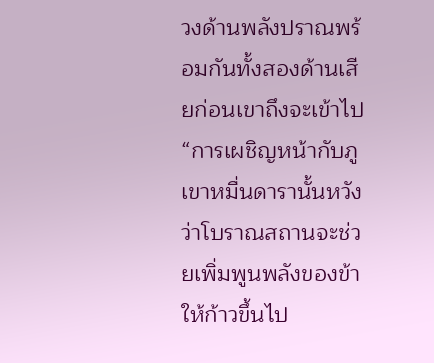วงด้านพลังปราณพร้อมกันทั้งสองด้านเสียก่อนเขาถึงจะเข้าไป
“การเผชิญหน้ากับภูเขาหมื่นดารานั้นหวังว่าโบราณสถานจะช่วยเพิ่มพูนพลังของข้าให้ก้าวขึ้นไป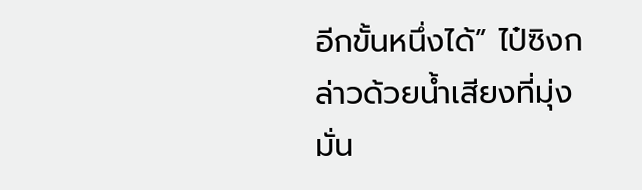อีกขั้นหนึ่งได้” ไป๋ซิงกล่าวด้วยน้ำเสียงที่มุ่งมั่น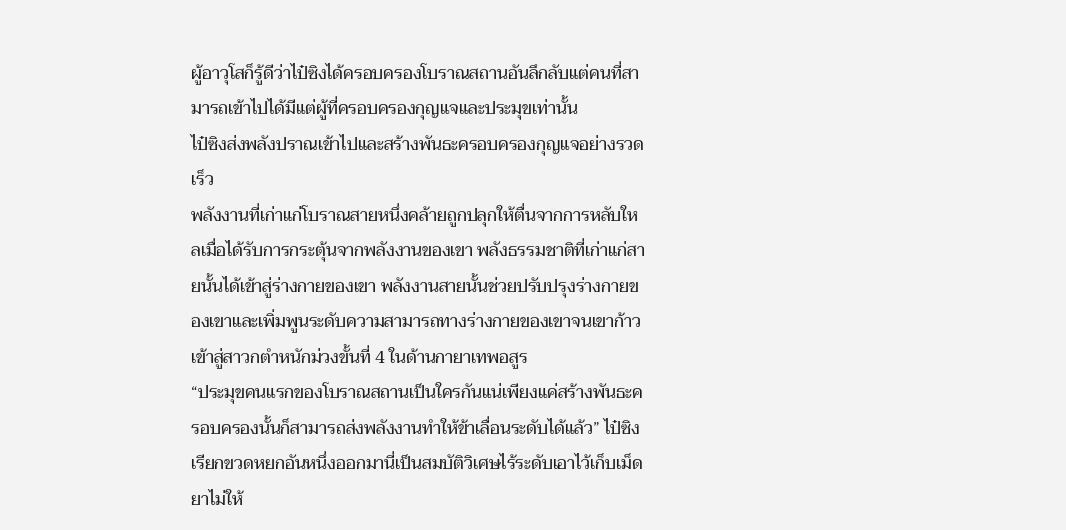ผู้อาวุโสก็รู้ดีว่าไป๋ซิงได้ครอบครองโบราณสถานอันลึกลับแต่คนที่สามารถเข้าไปได้มีแต่ผู้ที่ครอบครองกุญแจและประมุขเท่านั้น
ไป๋ซิงส่งพลังปราณเข้าไปและสร้างพันธะครอบครองกุญแจอย่างรวดเร็ว
พลังงานที่เก่าแก่โบราณสายหนึ่งคล้ายถูกปลุกให้ตื่นจากการหลับใหลเมื่อได้รับการกระตุ้นจากพลังงานของเขา พลังธรรมชาติที่เก่าแก่สายนั้นได้เข้าสู่ร่างกายของเขา พลังงานสายนั้นช่วยปรับปรุงร่างกายของเขาและเพิ่มพูนระดับความสามารถทางร่างกายของเขาจนเขาก้าวเข้าสู่สาวกตำหนักม่วงขั้นที่ 4 ในด้านกายาเทพอสูร
“ประมุขคนแรกของโบราณสถานเป็นใครกันแน่เพียงแค่สร้างพันธะครอบครองนั้นก็สามารถส่งพลังงานทำให้ข้าเลื่อนระดับได้แล้ว” ไป๋ซิงเรียกขวดหยกอันหนึ่งออกมานี่เป็นสมบัติวิเศษไร้ระดับเอาไว้เก็บเม็ดยาไม่ให้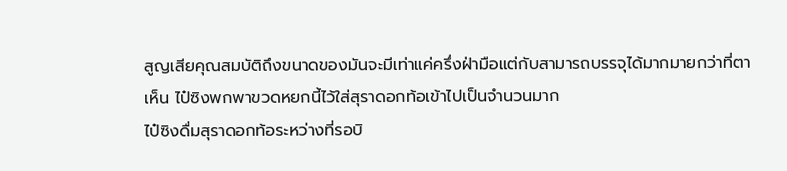สูญเสียคุณสมบัติถึงขนาดของมันจะมีเท่าแค่ครึ่งฝ่ามือแต่กับสามารถบรรจุได้มากมายกว่าที่ตาเห็น ไป๋ซิงพกพาขวดหยกนี้ไว้ใส่สุราดอกท้อเข้าไปเป็นจำนวนมาก
ไป๋ซิงดื่มสุราดอกท้อระหว่างที่รอบิ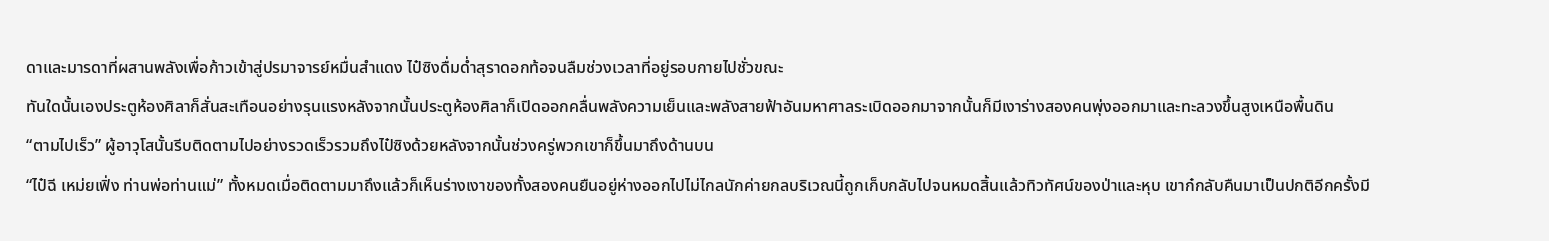ดาและมารดาที่ผสานพลังเพื่อก้าวเข้าสู่ปรมาจารย์หมื่นสำแดง ไป๋ซิงดื่มด่ำสุราดอกท้อจนลืมช่วงเวลาที่อยู่รอบกายไปชั่วขณะ
ทันใดนั้นเองประตูห้องศิลาก็สั่นสะเทือนอย่างรุนแรงหลังจากนั้นประตูห้องศิลาก็เปิดออกคลื่นพลังความเย็นและพลังสายฟ้าอันมหาศาลระเบิดออกมาจากนั้นก็มีเงาร่างสองคนพุ่งออกมาและทะลวงขึ้นสูงเหนือพื้นดิน
“ตามไปเร็ว” ผู้อาวุโสนั้นรีบติดตามไปอย่างรวดเร็วรวมถึงไป๋ซิงด้วยหลังจากนั้นช่วงครู่พวกเขาก็ขึ้นมาถึงด้านบน
“ไป๋ฉี เหม่ยเฟิ่ง ท่านพ่อท่านแม่” ทั้งหมดเมื่อติดตามมาถึงแล้วก็เห็นร่างเงาของทั้งสองคนยืนอยู่ห่างออกไปไม่ไกลนักค่ายกลบริเวณนี้ถูกเก็บกลับไปจนหมดสิ้นแล้วทิวทัศน์ของป่าและหุบ เขาก๋กลับคืนมาเป็นปกติอีกครั้งมี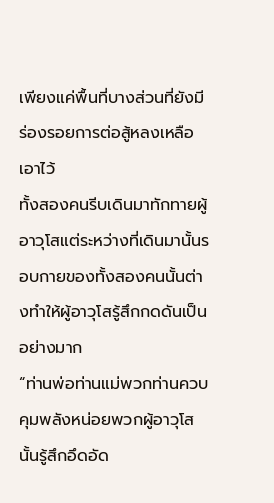เพียงแค่พื้นที่บางส่วนที่ยังมีร่องรอยการต่อสู้หลงเหลือเอาไว้
ทั้งสองคนรีบเดินมาทักทายผู้อาวุโสแต่ระหว่างที่เดินมานั้นรอบกายของทั้งสองคนนั้นต่างทำให้ผู้อาวุโสรู้สึกกดดันเป็นอย่างมาก
“ท่านพ่อท่านแม่พวกท่านควบคุมพลังหน่อยพวกผู้อาวุโสนั้นรู้สึกอึดอัด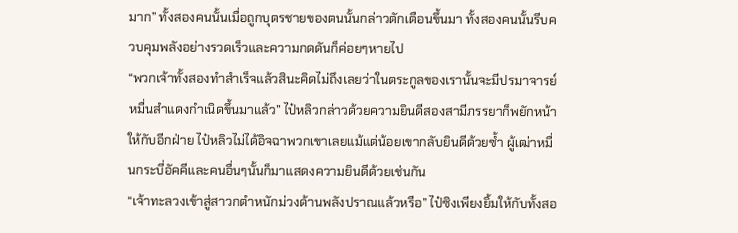มาก” ทั้งสองคนนั้นเมื่อถูกบุตรชายของตนนั้นกล่าวตักเตือนขึ้นมา ทั้งสองคนนั้นรีบควบคุมพลังอย่างรวดเร็วและความกดดันก็ค่อยๆหายไป
“พวกเจ้าทั้งสองทำสำเร็จแล้วสินะคิดไม่ถึงเลยว่าในตระกูลของเรานั้นจะมีปรมาจารย์หมื่นสำแดงกำเนิดขึ้นมาแล้ว” ไป๋หลิวกล่าวด้วยความยินดีสองสามีภรรยาก็พยักหน้าให้กับอีกฝ่าย ไป๋หลิวไม่ได้อิจฉาพวกเขาเลยแม้แต่น้อยเขากลับยินดีด้วยซ้ำ ผู้เฒ่าหมื่นกระบี่อัคคีและคนอื่นๆนั้นก็มาแสดงความยินดีด้วยเช่นกัน
“เจ้าทะลวงเข้าสู่สาวกตำหนักม่วงด้านพลังปราณแล้วหรือ” ไป๋ซิงเพียงยิ้มให้กับทั้งสอ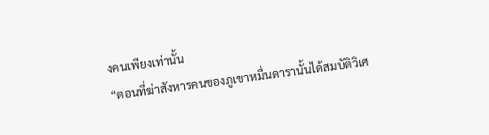งคนเพียงเท่านั้น
“ตอนที่ฆ่าสังหารคนของภูเขาหมื่นดารานั้นได้สมบัติวิเศ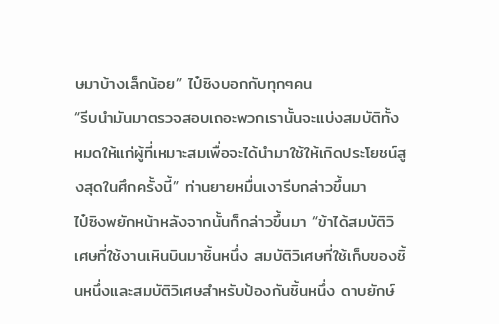ษมาบ้างเล็กน้อย” ไป๋ซิงบอกกับทุกๆคน
“รีบนำมันมาตรวจสอบเถอะพวกเรานั้นจะแบ่งสมบัติทั้งหมดให้แก่ผู้ที่เหมาะสมเพื่อจะได้นำมาใช้ให้เกิดประโยชน์สูงสุดในศึกครั้งนี้” ท่านยายหมื่นเงารีบกล่าวขึ้นมา
ไป๋ซิงพยักหน้าหลังจากนั้นก็กล่าวขึ้นมา “ข้าได้สมบัติวิเศษที่ใช้งานเหินบินมาชิ้นหนึ่ง สมบัติวิเศษที่ใช้เก็บของชิ้นหนึ่งและสมบัติวิเศษสำหรับป้องกันชิ้นหนึ่ง ดาบยักษ์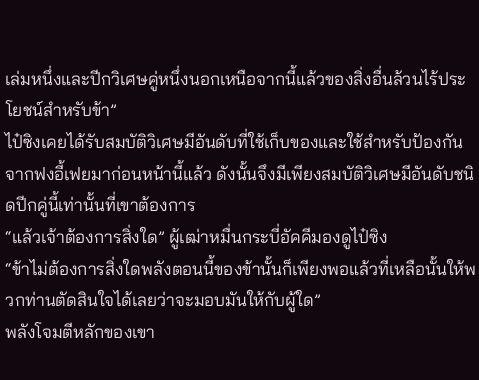เล่มหนึ่งและปีกวิเศษคู่หนึ่งนอกเหนือจากนี้แล้วของสิ่งอื่นล้วนไร้ประโยชน์สำหรับข้า”
ไป๋ซิงเคยได้รับสมบัติวิเศษมีอันดับที่ใช้เก็บของและใช้สำหรับป้องกันจากฟงอี้เฟยมาก่อนหน้านี้แล้ว ดังนั้นจึงมีเพียงสมบัติวิเศษมีอันดับชนิดปีกคู่นี้เท่านั้นที่เขาต้องการ
“แล้วเจ้าต้องการสิ่งใด” ผู้เฒ่าหมื่นกระบี่อัคคีมองดูไป๋ซิง
“ข้าไม่ต้องการสิ่งใดพลังตอนนี้ของข้านั้นก็เพียงพอแล้วที่เหลือนั้นให้พวกท่านตัดสินใจได้เลยว่าจะมอบมันให้กับผู้ใด”
พลังโจมตีหลักของเขา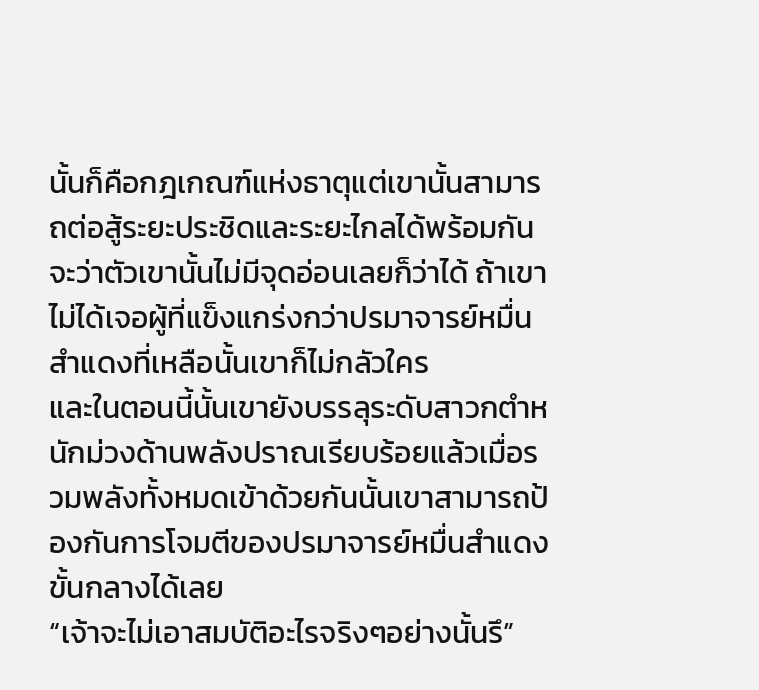นั้นก็คือกฎเกณฑ์แห่งธาตุแต่เขานั้นสามารถต่อสู้ระยะประชิดและระยะไกลได้พร้อมกันจะว่าตัวเขานั้นไม่มีจุดอ่อนเลยก็ว่าได้ ถ้าเขาไม่ได้เจอผู้ที่แข็งแกร่งกว่าปรมาจารย์หมื่นสำแดงที่เหลือนั้นเขาก็ไม่กลัวใคร
และในตอนนี้นั้นเขายังบรรลุระดับสาวกตำหนักม่วงด้านพลังปราณเรียบร้อยแล้วเมื่อรวมพลังทั้งหมดเข้าด้วยกันนั้นเขาสามารถป้องกันการโจมตีของปรมาจารย์หมื่นสำแดงขั้นกลางได้เลย
“เจ้าจะไม่เอาสมบัติอะไรจริงๆอย่างนั้นรึ”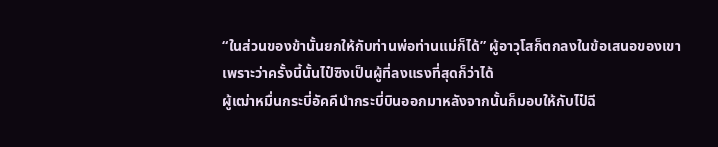“ในส่วนของข้านั้นยกให้กับท่านพ่อท่านแม่ก็ได้” ผู้อาวุโสก็ตกลงในข้อเสนอของเขาเพราะว่าครั้งนี้นั้นไป๋ซิงเป็นผู้ที่ลงแรงที่สุดก็ว่าได้
ผู้เฒ่าหมื่นกระบี่อัคคีนำกระบี่บินออกมาหลังจากนั้นก็มอบให้กับไป๋ฉี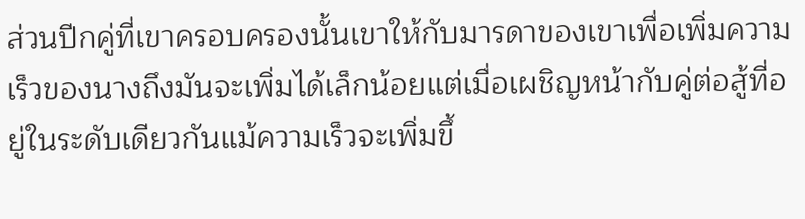ส่วนปีกคู่ที่เขาครอบครองนั้นเขาให้กับมารดาของเขาเพื่อเพิ่มความเร็วของนางถึงมันจะเพิ่มได้เล็กน้อยแต่เมื่อเผชิญหน้ากับคู่ต่อสู้ที่อยู่ในระดับเดียวกันแม้ความเร็วจะเพิ่มขึ้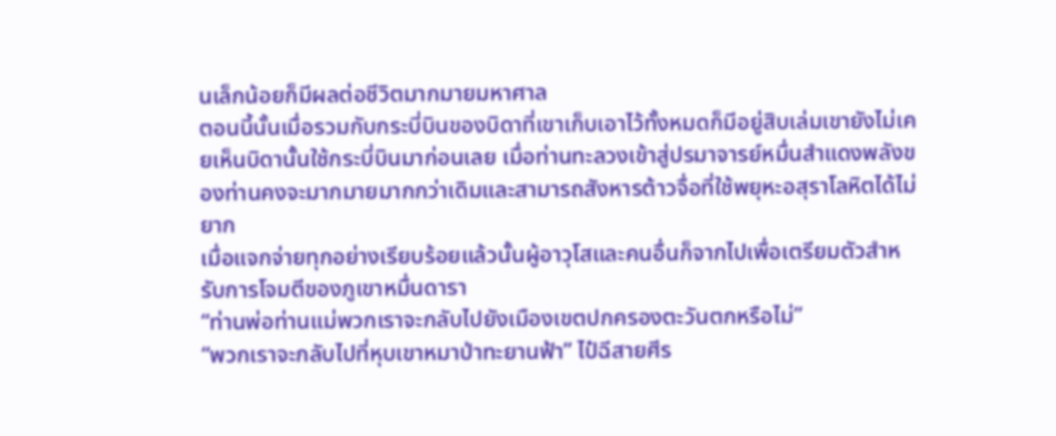นเล็กน้อยก็มีผลต่อชีวิตมากมายมหาศาล
ตอนนี้นั้นเมื่อรวมกับกระบี่บินของบิดาที่เขาเก็บเอาไว้ทั้งหมดก็มีอยู่สิบเล่มเขายังไม่เคยเห็นบิดานั้นใช้กระบี่บินมาก่อนเลย เมื่อท่านทะลวงเข้าสู่ปรมาจารย์หมื่นสำแดงพลังของท่านคงจะมากมายมากกว่าเดิมและสามารถสังหารต้าวจื่อที่ใช้พยุหะอสุราโลหิตได้ไม่ยาก
เมื่อแจกจ่ายทุกอย่างเรียบร้อยแล้วนั้นผู้อาวุโสและคนอื่นก็จากไปเพื่อเตรียมตัวสำหรับการโจมตีของภูเขาหมื่นดารา
“ท่านพ่อท่านแม่พวกเราจะกลับไปยังเมืองเขตปกครองตะวันตกหรือไม่”
“พวกเราจะกลับไปที่หุบเขาหมาป่าทะยานฟ้า” ไป๋ฉีสายศีร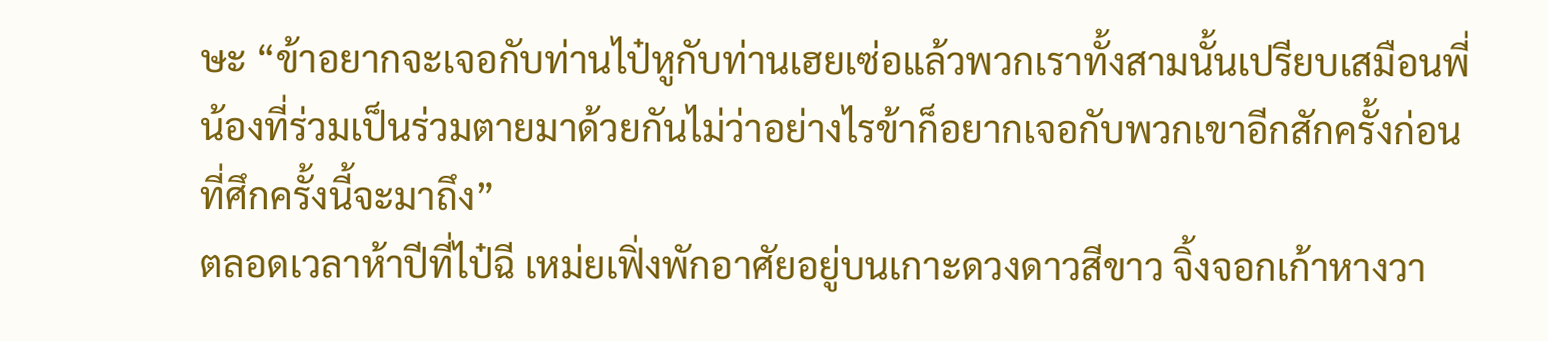ษะ “ข้าอยากจะเจอกับท่านไป๋หูกับท่านเฮยเซ่อแล้วพวกเราทั้งสามนั้นเปรียบเสมือนพี่น้องที่ร่วมเป็นร่วมตายมาด้วยกันไม่ว่าอย่างไรข้าก็อยากเจอกับพวกเขาอีกสักครั้งก่อนที่ศึกครั้งนี้จะมาถึง”
ตลอดเวลาห้าปีที่ไป๋ฉี เหม่ยเฟิ่งพักอาศัยอยู่บนเกาะดวงดาวสีขาว จิ้งจอกเก้าหางวา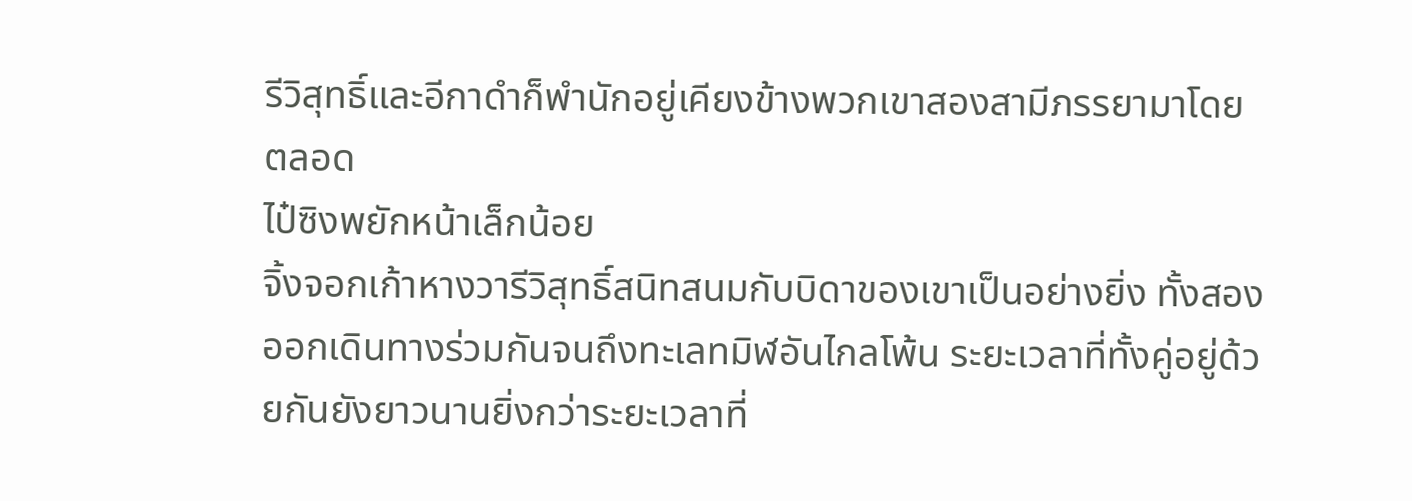รีวิสุทธิ์และอีกาดำก็พำนักอยู่เคียงข้างพวกเขาสองสามีภรรยามาโดยตลอด
ไป๋ซิงพยักหน้าเล็กน้อย
จิ้งจอกเก้าหางวารีวิสุทธิ์สนิทสนมกับบิดาของเขาเป็นอย่างยิ่ง ทั้งสองออกเดินทางร่วมกันจนถึงทะเลทมิฬอันไกลโพ้น ระยะเวลาที่ทั้งคู่อยู่ด้วยกันยังยาวนานยิ่งกว่าระยะเวลาที่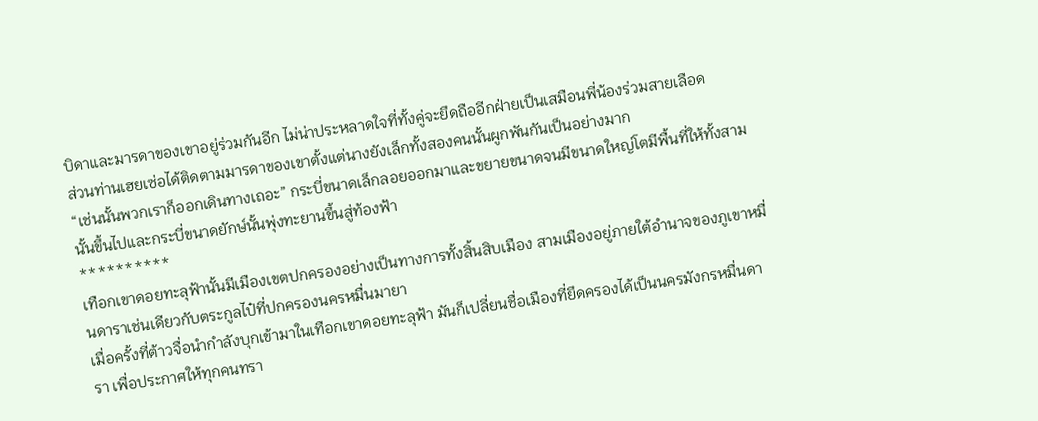บิดาและมารดาของเขาอยู่ร่วมกันอีก ไม่น่าประหลาดใจที่ทั้งคู่จะยึดถืออีกฝ่ายเป็นเสมือนพี่น้องร่วมสายเลือด
ส่วนท่านเฮยเซ่อได้ติดตามมารดาของเขาตั้งแต่นางยังเล็กทั้งสองคนนั้นผูกพันกันเป็นอย่างมาก
“เช่นนั้นพวกเราก็ออกเดินทางเถอะ” กระบี่ขนาดเล็กลอยออกมาและขยายขนาดจนมีขนาดใหญ่โตมีพื้นที่ให้ทั้งสามนั้นขึ้นไปและกระบี่ขนาดยักษ์นั้นพุ่งทะยานขึ้นสู่ท้องฟ้า
**********
เทือกเขาดอยทะลุฟ้านั้นมีเมืองเขตปกครองอย่างเป็นทางการทั้งสิ้นสิบเมือง สามเมืองอยู่ภายใต้อำนาจของภูเขาหมื่นดาราเช่นเดียวกับตระกูลไป๋ที่ปกครองนครหมื่นมายา
เมื่อครั้งที่ต้าวจื่อนำกำลังบุกเข้ามาในเทือกเขาดอยทะลุฟ้า มันก็เปลี่ยนชื่อเมืองที่ยึดครองได้เป็นนครมังกรหมื่นดารา เพื่อประกาศให้ทุกคนทรา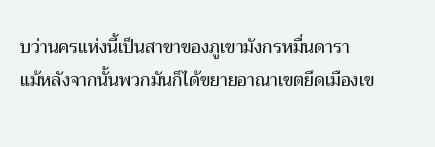บว่านครแห่งนี้เป็นสาขาของภูเขามังกรหมื่นดารา
แม้หลังจากนั้นพวกมันก็ได้ขยายอาณาเขตยึดเมืองเข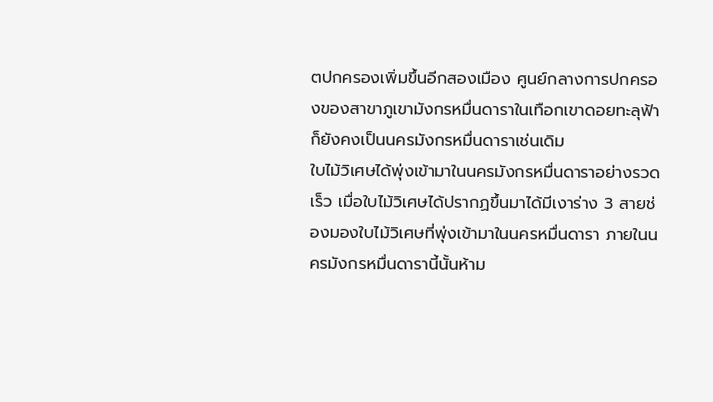ตปกครองเพิ่มขึ้นอีกสองเมือง ศูนย์กลางการปกครองของสาขาภูเขามังกรหมื่นดาราในเทือกเขาดอยทะลุฟ้าก็ยังคงเป็นนครมังกรหมื่นดาราเช่นเดิม
ใบไม้วิเศษได้พุ่งเข้ามาในนครมังกรหมื่นดาราอย่างรวดเร็ว เมื่อใบไม้วิเศษได้ปรากฏขึ้นมาได้มีเงาร่าง 3 สายช่องมองใบไม้วิเศษที่พุ่งเข้ามาในนครหมื่นดารา ภายในนครมังกรหมื่นดารานี้นั้นห้าม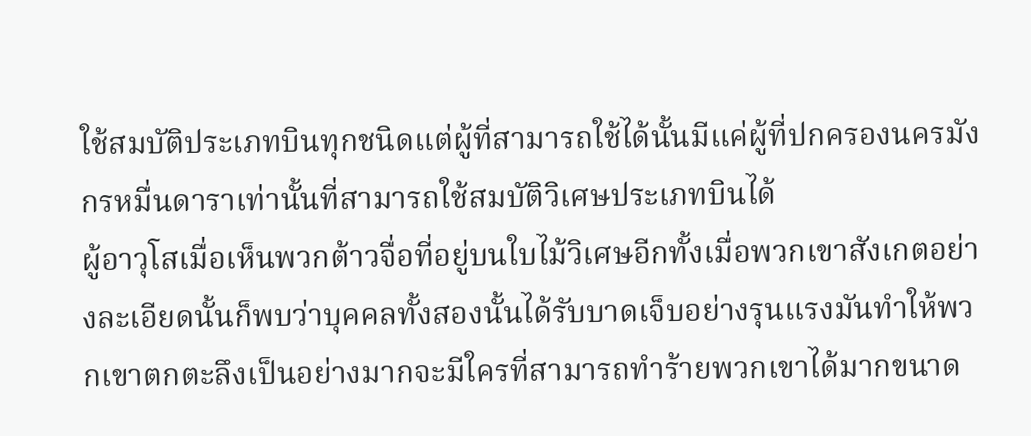ใช้สมบัติประเภทบินทุกชนิดแต่ผู้ที่สามารถใช้ได้นั้นมีแค่ผู้ที่ปกครองนครมังกรหมื่นดาราเท่านั้นที่สามารถใช้สมบัติวิเศษประเภทบินได้
ผู้อาวุโสเมื่อเห็นพวกต้าวจื่อที่อยู่บนใบไม้วิเศษอีกทั้งเมื่อพวกเขาสังเกตอย่างละเอียดนั้นก็พบว่าบุคคลทั้งสองนั้นได้รับบาดเจ็บอย่างรุนแรงมันทำให้พวกเขาตกตะลึงเป็นอย่างมากจะมีใครที่สามารถทำร้ายพวกเขาได้มากขนาด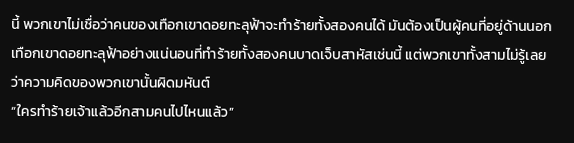นี้ พวกเขาไม่เชื่อว่าคนของเทือกเขาดอยทะลุฟ้าจะทำร้ายทั้งสองคนได้ มันต้องเป็นผู้คนที่อยู่ด้านนอกเทือกเขาดอยทะลุฟ้าอย่างแน่นอนที่ทำร้ายทั้งสองคนบาดเจ็บสาหัสเช่นนี้ แต่พวกเขาทั้งสามไม่รู้เลยว่าความคิดของพวกเขานั้นผิดมหันต์
“ใครทำร้ายเจ้าแล้วอีกสามคนไปไหนแล้ว”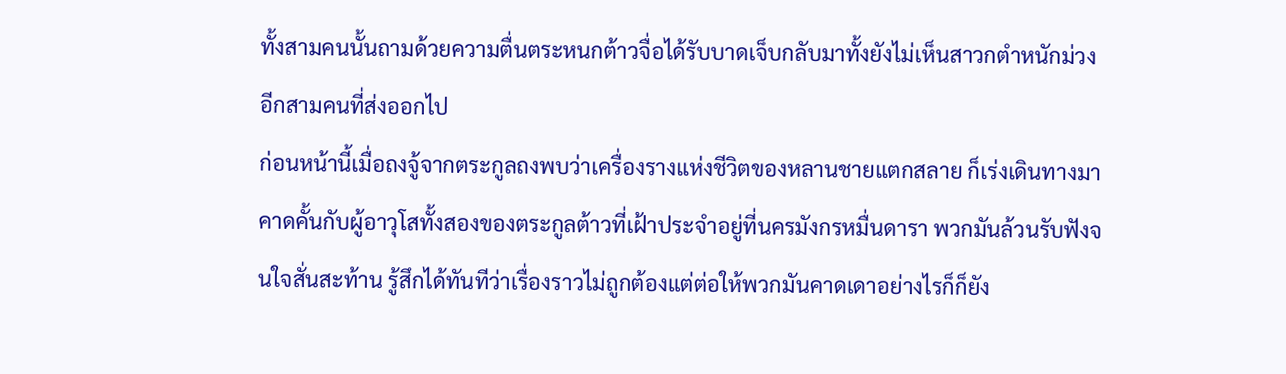ทั้งสามคนนั้นถามด้วยความตื่นตระหนกต้าวจื่อได้รับบาดเจ็บกลับมาทั้งยังไม่เห็นสาวกตำหนักม่วงอีกสามคนที่ส่งออกไป
ก่อนหน้านี้เมื่อถงจู้จากตระกูลถงพบว่าเครื่องรางแห่งชีวิตของหลานชายแตกสลาย ก็เร่งเดินทางมาคาดคั้นกับผู้อาวุโสทั้งสองของตระกูลต้าวที่เฝ้าประจำอยู่ที่นครมังกรหมื่นดารา พวกมันล้วนรับฟังจนใจสั่นสะท้าน รู้สึกได้ทันทีว่าเรื่องราวไม่ถูกต้องแต่ต่อให้พวกมันคาดเดาอย่างไรก็ก็ยัง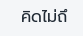คิดไม่ถึ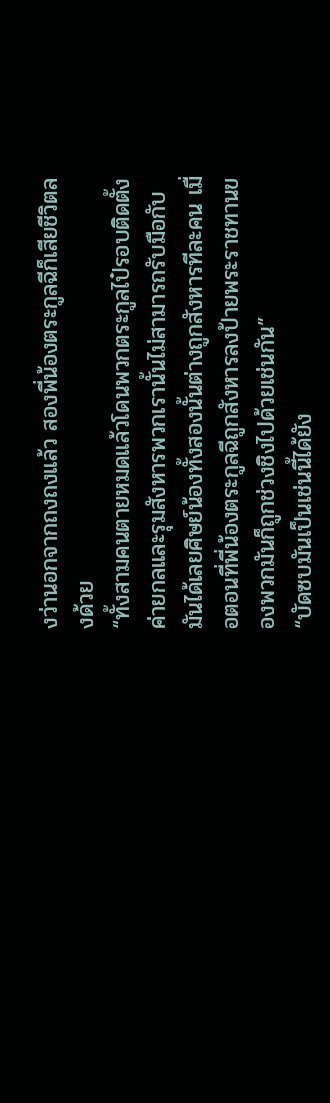งว่านอกจากถงถงแล้ว สองพี่น้องตระกูลฉีก็เสียชีวิตลงด้วย
“ทั้งสามคนตายหมดแล้วโดนพวกตระกูลไป๋รอบติดตั้งค่ายกลและรุมสังหารพวกเรานั้นไม่สามารถรับมือกับมันได้เลยศิษย์น้องทั้งสองนั้นต่างถูกสังหารทีละคน เมื่อตอนที่พี่น้องตระกูลฉีถูกสังหารลงป้ายพระราชทานของพวกมันก็ถูกช่วงชิงไปด้วยเช่นกัน”
“บัดซบมันเป็นเช่นนี้ได้ยัง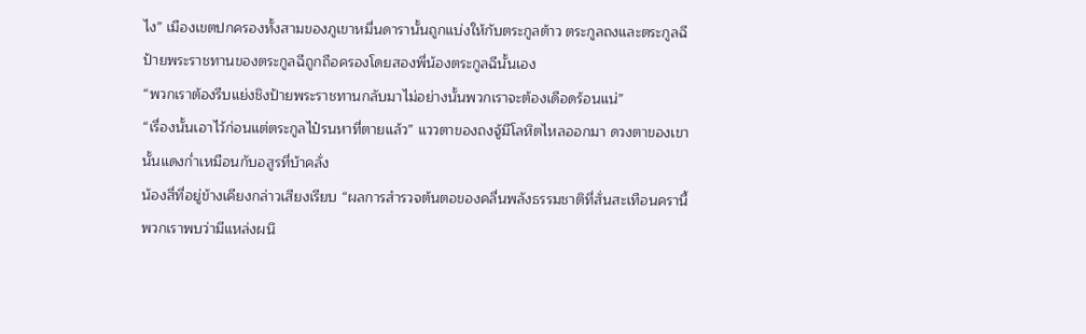ไง” เมืองเขตปกครองทั้งสามของภูเขาหมื่นดารานั้นถูกแบ่งให้กับตระกูลต้าว ตระกูลถงและตระกูลฉีป้ายพระราชทานของตระกูลฉีถูกถือครองโดยสองพี่น้องตระกูลฉีนั้นเอง
“พวกเราต้องรีบแย่งชิงป้ายพระราชทานกลับมาไม่อย่างนั้นพวกเราจะต้องเดือดร้อนแน่”
“เรื่องนั้นเอาไว้ก่อนแต่ตระกูลไป๋รนหาที่ตายแล้ว” แววตาของถงจู้มีโลหิตไหลออกมา ดวงตาของเขานั้นแดงก่ำเหมือนกับอสูรที่บ้าคลั่ง
น้องสี่ที่อยู่ข้างเคียงกล่าวเสียงเรียบ “ผลการสำรวจต้นตอของคลื่นพลังธรรมชาติที่สั่นสะเทือนครานี้ พวกเราพบว่ามีแหล่งผนึ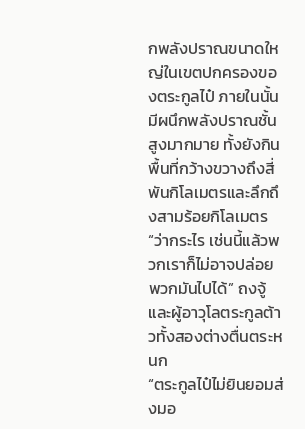กพลังปราณขนาดใหญ่ในเขตปกครองของตระกูลไป๋ ภายในนั้นมีผนึกพลังปราณชั้นสูงมากมาย ทั้งยังกินพื้นที่กว้างขวางถึงสี่พันกิโลเมตรและลึกถึงสามร้อยกิโลเมตร
“ว่ากระไร เช่นนี้แล้วพวกเราก็ไม่อาจปล่อยพวกมันไปได้” ถงจู้และผู้อาวุโลตระกูลต้าวทั้งสองต่างตื่นตระหนก
“ตระกูลไป๋ไม่ยินยอมส่งมอ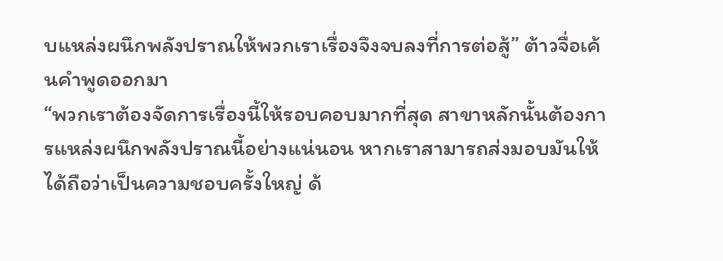บแหล่งผนึกพลังปราณให้พวกเราเรื่องจึงจบลงที่การต่อสู้” ต้าวจื่อเค้นคำพูดออกมา
“พวกเราต้องจัดการเรื่องนี้ให้รอบคอบมากที่สุด สาขาหลักนั้นต้องการแหล่งผนึกพลังปราณนี้อย่างแน่นอน หากเราสามารถส่งมอบมันให้ได้ถือว่าเป็นความชอบครั้งใหญ่ ด้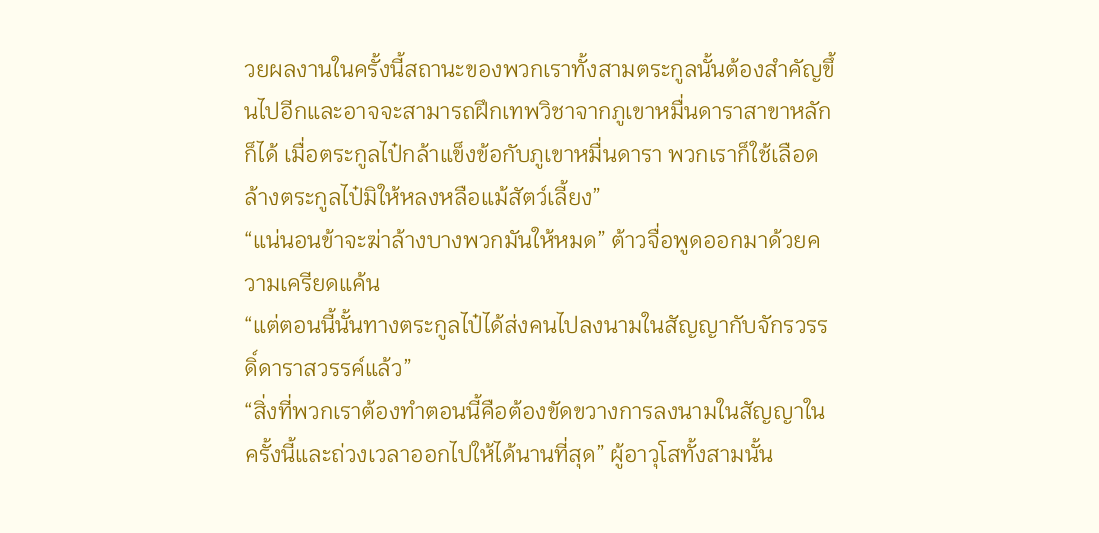วยผลงานในครั้งนี้สถานะของพวกเราทั้งสามตระกูลนั้นต้องสำคัญขึ้นไปอีกและอาจจะสามารถฝึกเทพวิชาจากภูเขาหมื่นดาราสาขาหลักก็ได้ เมื่อตระกูลไป๋กล้าแข็งข้อกับภูเขาหมื่นดารา พวกเราก็ใช้เลือดล้างตระกูลไป๋มิให้หลงหลือแม้สัตว์เลี้ยง”
“แน่นอนข้าจะฆ่าล้างบางพวกมันให้หมด” ต้าวจื่อพูดออกมาด้วยความเครียดแค้น
“แต่ตอนนี้นั้นทางตระกูลไป๋ได้ส่งคนไปลงนามในสัญญากับจักรวรรดิ์ดาราสวรรค์แล้ว”
“สิ่งที่พวกเราต้องทำตอนนี้คือต้องขัดขวางการลงนามในสัญญาในครั้งนี้และถ่วงเวลาออกไปให้ได้นานที่สุด” ผู้อาวุโสทั้งสามนั้น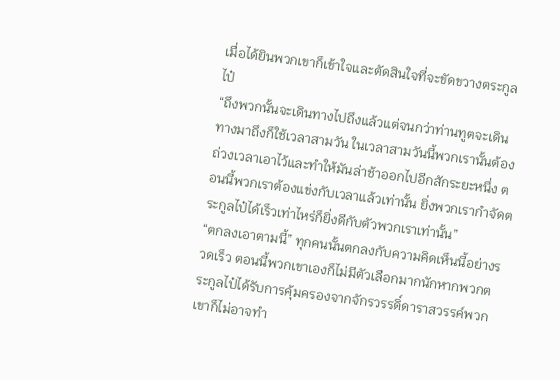เมื่อได้ยินพวกเขาก็เข้าใจและตัดสินใจที่จะขัดขวางตระกูลไป๋
“ถึงพวกนั้นจะเดินทางไปถึงแล้วแต่จนกว่าท่านทูตจะเดินทางมาถึงก็ใช้เวลาสามวัน ในเวลาสามวันนี้พวกเรานั้นต้องถ่วงเวลาเอาไว้และทำให้มันล่าช้าออกไปอีกสักระยะหนึ่ง ตอนนี้พวกเราต้องแข่งกับเวลาแล้วเท่านั้น ยิ่งพวกเรากำจัดตระกูลไป๋ได้เร็วเท่าไหร่ก็ยิ่งดีกับตัวพวกเราเท่านั้น”
“ตกลงเอาตามนี้” ทุกคนนั้นตกลงกับความคิดเห็นนี้อย่างรวดเร็ว ตอนนี้พวกเขาเองก็ไม่มีตัวเลือกมากนักหากพวกตระกูลไป๋ได้รับการคุ้มครองจากจักรวรรดิ์ดาราสวรรค์พวกเขาก็ไม่อาจทำ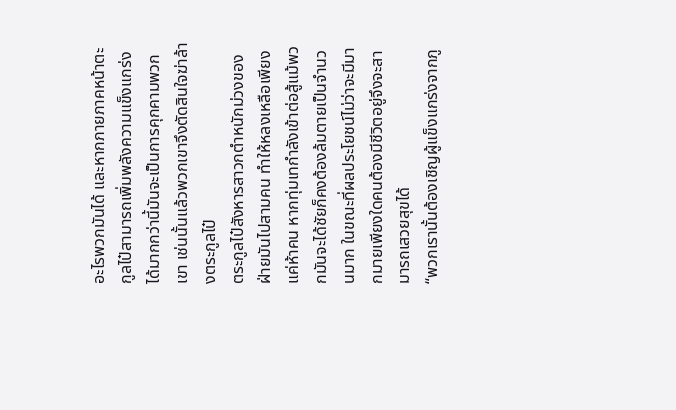อะไรพวกมันได้ และหากภายภาคหน้าตะกูลไป๋สามารถเพิ่มพลังความแข็งแกร่งได้มากกว่านี้มันจะเป็นการคุกคามพวกเขา เช่นนั้นแล้วพวกเขาจึงตัดสินใจฆ่าล้างตระกูลไป๋
ตระกูลไป๋สังหารสาวกตำหนักม่วงของฝ่ายมันไปสามคน ทำให้หลงเหลือเพียงแค่ห้าคน หากทุ่มเทกำลังเข้าต่อสู้แม้พวกมันจะได้ชัยก็คงต้องล้มตายเป็นจำนวนมาก ในขณะที่ผลประโยชน์ไม่ว่าจะมีมากมายเพียงใดคนต้องมีชีวิตอยู่จึงจะสามารถเสวยสุขได้
“พวกเรานั้นต้องเชิญผู้แข็งแกร่งจากภู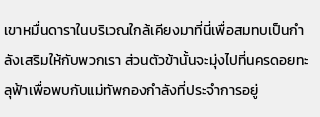เขาหมื่นดาราในบริเวณใกล้เคียงมาที่นี่เพื่อสมทบเป็นกำลังเสริมให้กับพวกเรา ส่วนตัวข้านั้นจะมุ่งไปที่นครดอยทะลุฟ้าเพื่อพบกับแม่ทัพกองกำลังที่ประจำการอยู่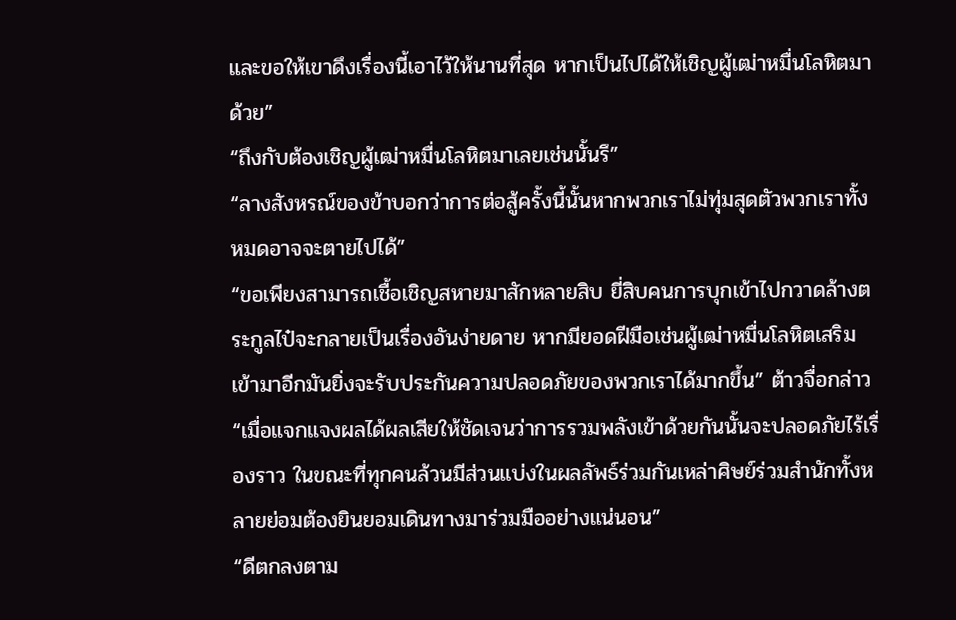และขอให้เขาดึงเรื่องนี้เอาไว้ให้นานที่สุด หากเป็นไปได้ให้เชิญผู้เฒ่าหมื่นโลหิตมาด้วย”
“ถึงกับต้องเชิญผู้เฒ่าหมื่นโลหิตมาเลยเช่นนั้นรึ”
“ลางสังหรณ์ของข้าบอกว่าการต่อสู้ครั้งนี้นั้นหากพวกเราไม่ทุ่มสุดตัวพวกเราทั้งหมดอาจจะตายไปได้”
“ขอเพียงสามารถเชื้อเชิญสหายมาสักหลายสิบ ยี่สิบคนการบุกเข้าไปกวาดล้างตระกูลไป๋จะกลายเป็นเรื่องอันง่ายดาย หากมียอดฝีมือเช่นผู้เฒ่าหมื่นโลหิตเสริมเข้ามาอีกมันยิ่งจะรับประกันความปลอดภัยของพวกเราได้มากขึ้น” ต้าวจื่อกล่าว “เมื่อแจกแจงผลได้ผลเสียให้ชัดเจนว่าการรวมพลังเข้าด้วยกันนั้นจะปลอดภัยไร้เรื่องราว ในขณะที่ทุกคนล้วนมีส่วนแบ่งในผลลัพธ์ร่วมกันเหล่าศิษย์ร่วมสำนักทั้งหลายย่อมต้องยินยอมเดินทางมาร่วมมืออย่างแน่นอน”
“ดีตกลงตาม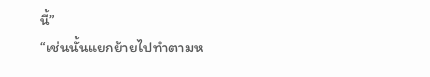นี้”
“เช่นนั้นแยกย้ายไปทำตามห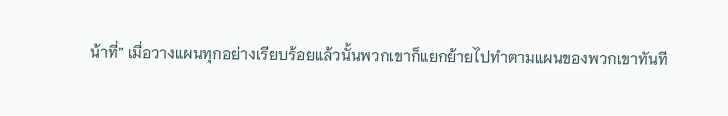น้าที่” เมื่อวางแผนทุกอย่างเรียบร้อยแล้วนั้นพวกเขาก็แยกย้ายไปทำตามแผนของพวกเขาทันที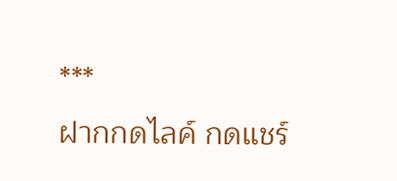***
ฝากกดไลค์ กดแชร์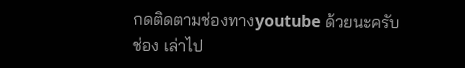กดติดตามช่องทางyoutube ด้วยนะครับ
ช่อง เล่าไป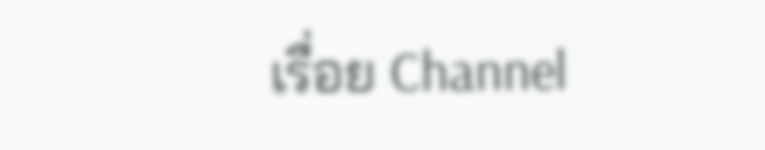เรื่อย Channel